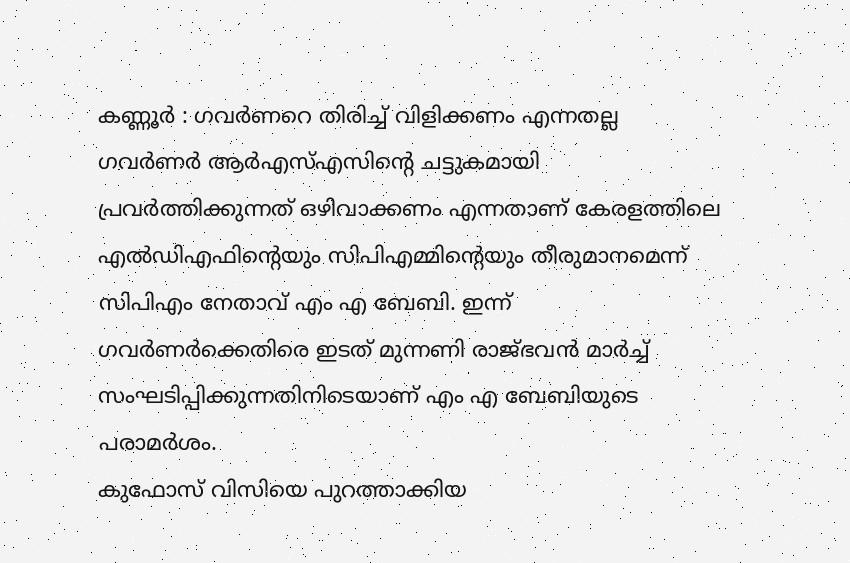കണ്ണൂർ : ഗവർണറെ തിരിച്ച് വിളിക്കണം എന്നതല്ല ഗവർണർ ആർഎസ്എസിൻ്റെ ചട്ടുകമായി പ്രവർത്തിക്കുന്നത് ഒഴിവാക്കണം എന്നതാണ് കേരളത്തിലെ എൽഡിഎഫിൻ്റെയും സിപിഎമ്മിൻ്റെയും തീരുമാനമെന്ന് സിപിഎം നേതാവ് എം എ ബേബി. ഇന്ന് ഗവർണർക്കെതിരെ ഇടത് മുന്നണി രാജ്ഭവൻ മാർച്ച് സംഘടിപ്പിക്കുന്നതിനിടെയാണ് എം എ ബേബിയുടെ പരാമർശം.
കുഫോസ് വിസിയെ പുറത്താക്കിയ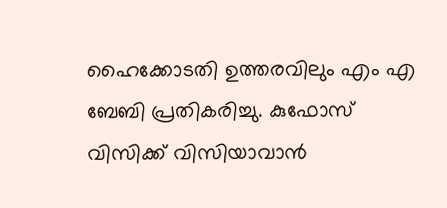ഹൈക്കോടതി ഉത്തരവിലും എം എ ബേബി പ്രതികരിച്ചു. കുഫോസ് വിസിക്ക് വിസിയാവാൻ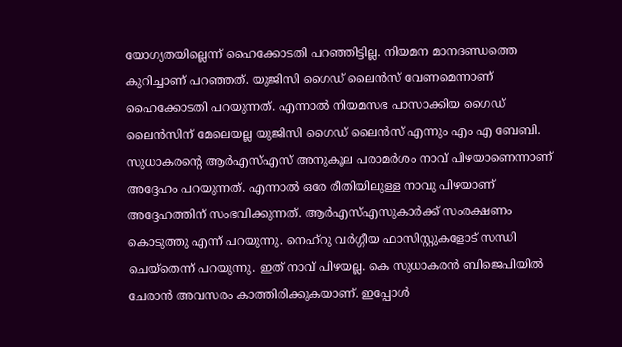യോഗ്യതയില്ലെന്ന് ഹൈക്കോടതി പറഞ്ഞിട്ടില്ല. നിയമന മാനദണ്ഡത്തെ കുറിച്ചാണ് പറഞ്ഞത്. യുജിസി ഗൈഡ് ലൈൻസ് വേണമെന്നാണ് ഹൈക്കോടതി പറയുന്നത്. എന്നാൽ നിയമസഭ പാസാക്കിയ ഗൈഡ് ലൈൻസിന് മേലെയല്ല യുജിസി ഗൈഡ് ലൈൻസ് എന്നും എം എ ബേബി.
സുധാകരൻ്റെ ആർഎസ്എസ് അനുകൂല പരാമർശം നാവ് പിഴയാണെന്നാണ് അദ്ദേഹം പറയുന്നത്. എന്നാൽ ഒരേ രീതിയിലുള്ള നാവു പിഴയാണ് അദ്ദേഹത്തിന് സംഭവിക്കുന്നത്. ആർഎസ്എസുകാർക്ക് സംരക്ഷണം കൊടുത്തു എന്ന് പറയുന്നു. നെഹ്റു വർഗ്ഗീയ ഫാസിസ്റ്റുകളോട് സന്ധി ചെയ്തെന്ന് പറയുന്നു. ഇത് നാവ് പിഴയല്ല. കെ സുധാകരൻ ബിജെപിയിൽ ചേരാൻ അവസരം കാത്തിരിക്കുകയാണ്. ഇപ്പോൾ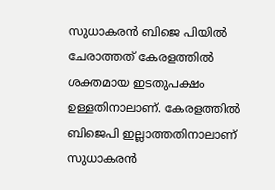സുധാകരൻ ബിജെ പിയിൽ ചേരാത്തത് കേരളത്തിൽ ശക്തമായ ഇടതുപക്ഷം ഉള്ളതിനാലാണ്. കേരളത്തിൽ ബിജെപി ഇല്ലാത്തതിനാലാണ് സുധാകരൻ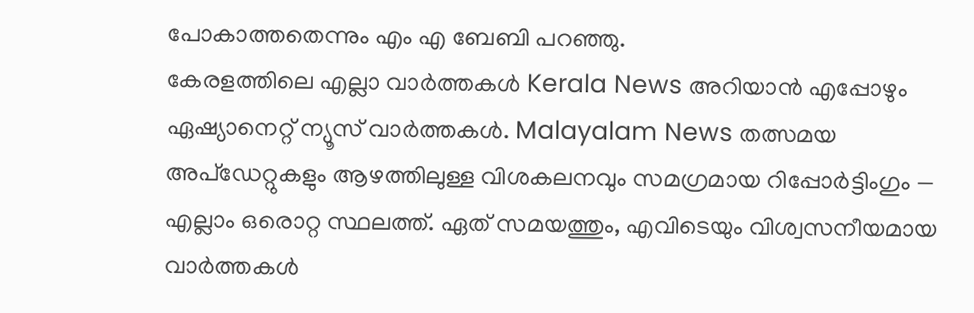പോകാത്തതെന്നും എം എ ബേബി പറഞ്ഞു.
കേരളത്തിലെ എല്ലാ വാർത്തകൾ Kerala News അറിയാൻ എപ്പോഴും ഏഷ്യാനെറ്റ് ന്യൂസ് വാർത്തകൾ. Malayalam News തത്സമയ അപ്ഡേറ്റുകളും ആഴത്തിലുള്ള വിശകലനവും സമഗ്രമായ റിപ്പോർട്ടിംഗും — എല്ലാം ഒരൊറ്റ സ്ഥലത്ത്. ഏത് സമയത്തും, എവിടെയും വിശ്വസനീയമായ വാർത്തകൾ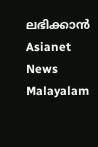ലഭിക്കാൻ Asianet News Malayalam